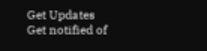Get Updates
Get notified of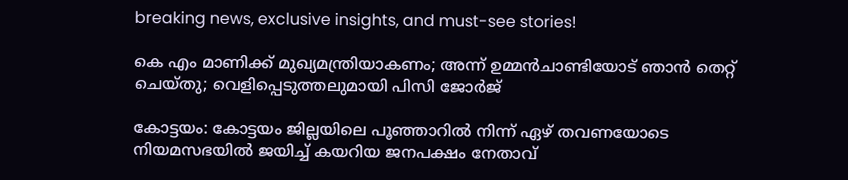breaking news, exclusive insights, and must-see stories!

കെ എം മാണിക്ക് മുഖ്യമന്ത്രിയാകണം; അന്ന് ഉമ്മൻചാണ്ടിയോട് ഞാൻ തെറ്റ് ചെയ്തു; വെളിപ്പെടുത്തലുമായി പിസി ജോർജ്

കോട്ടയം: കോട്ടയം ജില്ലയിലെ പൂഞ്ഞാറില്‍ നിന്ന് ഏഴ് തവണയോടെ നിയമസഭയില്‍ ജയിച്ച് കയറിയ ജനപക്ഷം നേതാവ്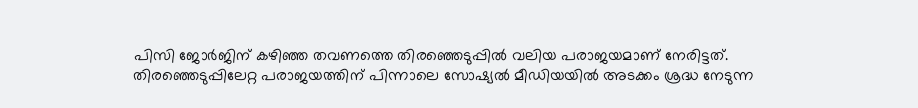പിസി ജോര്‍ജിന് കഴിഞ്ഞ തവണത്തെ തിരഞ്ഞെടുപ്പില്‍ വലിയ പരാജയമാണ് നേരിട്ടത്. തിരഞ്ഞെടുപ്പിലേറ്റ പരാജയത്തിന് പിന്നാലെ സോഷ്യല്‍ മീഡിയയില്‍ അടക്കം ശ്രദ്ധ നേടുന്ന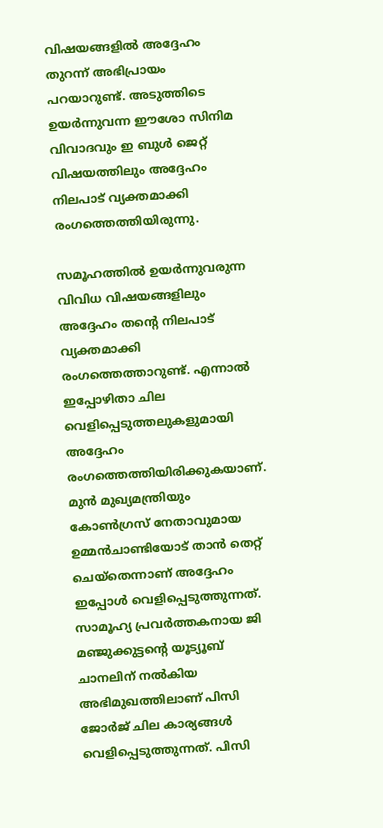വിഷയങ്ങളില്‍ അദ്ദേഹം തുറന്ന് അഭിപ്രായം പറയാറുണ്ട്. അടുത്തിടെ ഉയര്‍ന്നുവന്ന ഈശോ സിനിമ വിവാദവും ഇ ബുള്‍ ജെറ്റ് വിഷയത്തിലും അദ്ദേഹം നിലപാട് വ്യക്തമാക്കി രംഗത്തെത്തിയിരുന്നു.

സമൂഹത്തില്‍ ഉയര്‍ന്നുവരുന്ന വിവിധ വിഷയങ്ങളിലും അദ്ദേഹം തന്റെ നിലപാട് വ്യക്തമാക്കി രംഗത്തെത്താറുണ്ട്. എന്നാല്‍ ഇപ്പോഴിതാ ചില വെളിപ്പെടുത്തലുകളുമായി അദ്ദേഹം രംഗത്തെത്തിയിരിക്കുകയാണ്. മുന്‍ മുഖ്യമന്ത്രിയും കോണ്‍ഗ്രസ് നേതാവുമായ ഉമ്മന്‍ചാണ്ടിയോട് താന്‍ തെറ്റ് ചെയ്‌തെന്നാണ് അദ്ദേഹം ഇപ്പോള്‍ വെളിപ്പെടുത്തുന്നത്. സാമൂഹ്യ പ്രവര്‍ത്തകനായ ജി മഞ്ജുക്കുട്ടന്റെ യൂട്യൂബ് ചാനലിന് നല്‍കിയ അഭിമുഖത്തിലാണ് പിസി ജോര്‍ജ് ചില കാര്യങ്ങള്‍ വെളിപ്പെടുത്തുന്നത്. പിസി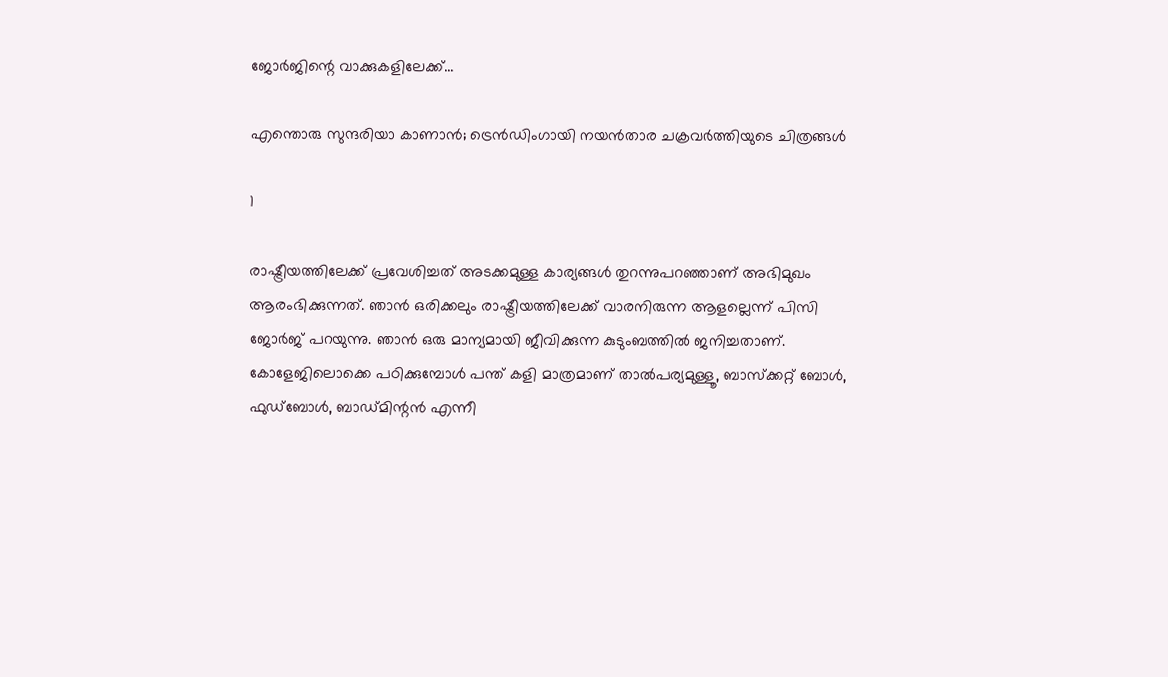ജോര്‍ജിന്റെ വാക്കുകളിലേക്ക്...

എന്തൊരു സുന്ദരിയാ കാണാന്‍; ട്രെന്‍ഡിംഗായി നയന്‍താര ചക്രവര്‍ത്തിയുടെ ചിത്രങ്ങള്‍

1

രാഷ്ട്രീയത്തിലേക്ക് പ്രവേശിച്ചത് അടക്കമുള്ള കാര്യങ്ങള്‍ തുറന്നുപറഞ്ഞാണ് അഭിമുഖം ആരംഭിക്കുന്നത്. ഞാന്‍ ഒരിക്കലും രാഷ്ട്രീയത്തിലേക്ക് വാരനിരുന്ന ആളല്ലെന്ന് പിസി ജോര്‍ജ് പറയുന്നു. ഞാന്‍ ഒരു മാന്യമായി ജീവിക്കുന്ന കുടുംബത്തില്‍ ജനിച്ചതാണ്. കോളേജിലൊക്കെ പഠിക്കുമ്പോള്‍ പന്ത് കളി മാത്രമാണ് താല്‍പര്യമുള്ളൂ, ബാസ്‌ക്കറ്റ് ബോള്‍, ഫുഡ്‌ബോള്‍, ബാഡ്മിന്റന്‍ എന്നീ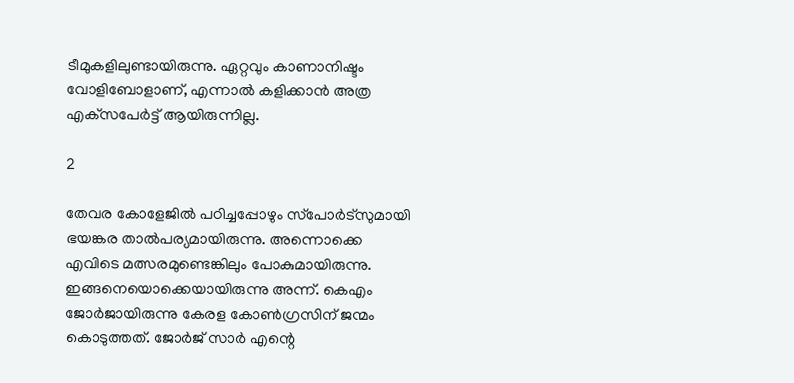ടീമുകളിലുണ്ടായിരുന്നു. ഏറ്റവും കാണാനിഷ്ടം വോളിബോളാണ്, എന്നാല്‍ കളിക്കാന്‍ അത്ര എക്‌സപേര്‍ട്ട് ആയിരുന്നില്ല.

2

തേവര കോളേജില്‍ പഠിച്ചപ്പോഴും സ്‌പോര്‍ട്‌സുമായി ഭയങ്കര താല്‍പര്യമായിരുന്നു. അന്നൊക്കെ എവിടെ മത്സരമുണ്ടെങ്കിലും പോകുമായിരുന്നു. ഇങ്ങനെയൊക്കെയായിരുന്നു അന്ന്. കെഎം ജോര്‍ജായിരുന്നു കേരള കോണ്‍ഗ്രസിന് ജന്മം കൊടുത്തത്. ജോര്‍ജ് സാര്‍ എന്റെ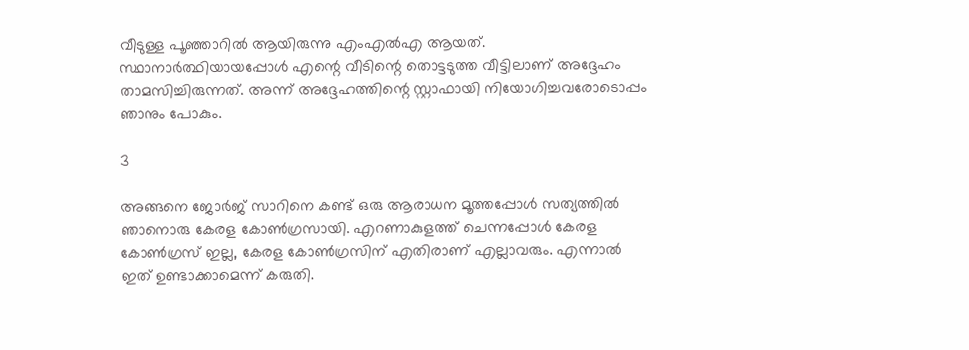വീടുള്ള പൂഞ്ഞാറില്‍ ആയിരുന്നു എംഎല്‍എ ആയത്. സ്ഥാനാര്‍ത്ഥിയായപ്പോള്‍ എന്റെ വീടിന്റെ തൊട്ടടുത്ത വീട്ടിലാണ് അദ്ദേഹം താമസിച്ചിരുന്നത്. അന്ന് അദ്ദേഹത്തിന്റെ സ്റ്റാഫായി നിയോഗിച്ചവരോടൊപ്പം ഞാനും പോകും.

3

അങ്ങനെ ജോര്‍ജ് സാറിനെ കണ്ട് ഒരു ആരാധന മൂത്തപ്പോള്‍ സത്യത്തില്‍ ഞാനൊരു കേരള കോണ്‍ഗ്രസായി. എറണാകുളത്ത് ചെന്നപ്പോള്‍ കേരള കോണ്‍ഗ്രസ് ഇല്ല, കേരള കോണ്‍ഗ്രസിന് എതിരാണ് എല്ലാവരും. എന്നാല്‍ ഇത് ഉണ്ടാക്കാമെന്ന് കരുതി.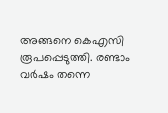അങ്ങനെ കെഎസി രൂപപ്പെടുത്തി. രണ്ടാം വര്‍ഷം തന്നെ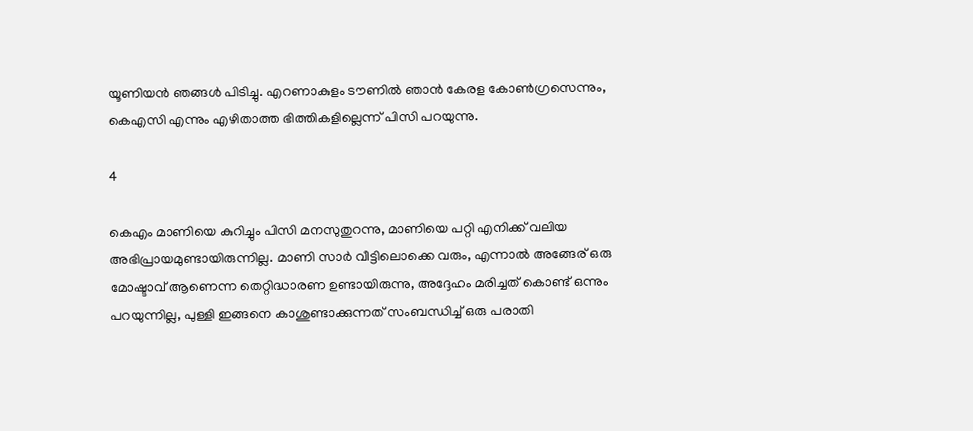യൂണിയന്‍ ഞങ്ങള്‍ പിടിച്ചു. എറണാകുളം ടൗണില്‍ ഞാന്‍ കേരള കോണ്‍ഗ്രസെന്നും, കെഎസി എന്നും എഴിതാത്ത ഭിത്തികളില്ലെന്ന് പിസി പറയുന്നു.

4

കെഎം മാണിയെ കുറിച്ചും പിസി മനസുതുറന്നു, മാണിയെ പറ്റി എനിക്ക് വലിയ അഭിപ്രായമുണ്ടായിരുന്നില്ല. മാണി സാര്‍ വീട്ടിലൊക്കെ വരും, എന്നാല്‍ അങ്ങേര് ഒരു മോഷ്ടാവ് ആണെന്ന തെറ്റിദ്ധാരണ ഉണ്ടായിരുന്നു, അദ്ദേഹം മരിച്ചത് കൊണ്ട് ഒന്നും പറയുന്നില്ല, പുള്ളി ഇങ്ങനെ കാശുണ്ടാക്കുന്നത് സംബന്ധിച്ച് ഒരു പരാതി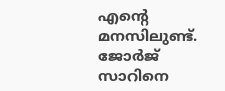എന്റെ മനസിലുണ്ട്. ജോര്‍ജ് സാറിനെ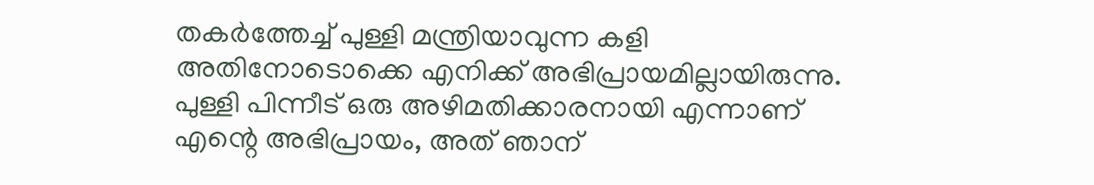തകര്‍ത്തേച്ച് പുള്ളി മന്ത്രിയാവുന്ന കളി അതിനോടൊക്കെ എനിക്ക് അഭിപ്രായമില്ലായിരുന്നു. പുള്ളി പിന്നീട് ഒരു അഴിമതിക്കാരനായി എന്നാണ് എന്റെ അഭിപ്രായം, അത് ഞാന്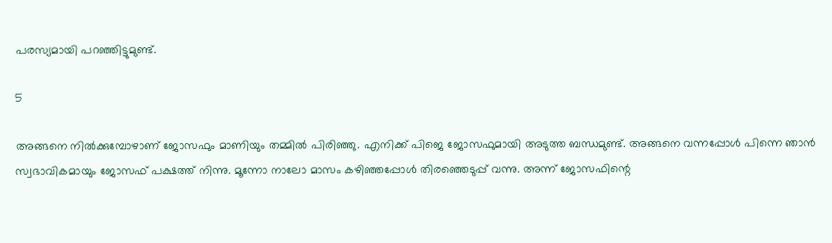പരസ്യമായി പറഞ്ഞിട്ടുമുണ്ട്.

5

അങ്ങനെ നില്‍ക്കുമ്പോഴാണ് ജോസഫും മാണിയും തമ്മില്‍ പിരിഞ്ഞു. എനിക്ക് പിജെ ജോസഫുമായി അടുത്ത ബന്ധമുണ്ട്. അങ്ങനെ വന്നപ്പോള്‍ പിന്നെ ഞാന്‍ സ്വഭാവികമായും ജോസഫ് പക്ഷത്ത് നിന്നു. മൂന്നോ നാലോ മാസം കഴിഞ്ഞപ്പോള്‍ തിരഞ്ഞെടുപ്പ് വന്നു. അന്ന് ജോസഫിന്റെ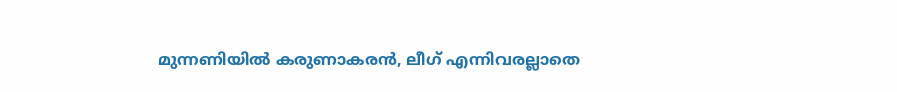മുന്നണിയില്‍ കരുണാകരന്‍, ലീഗ് എന്നിവരല്ലാതെ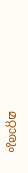മറ്റാരും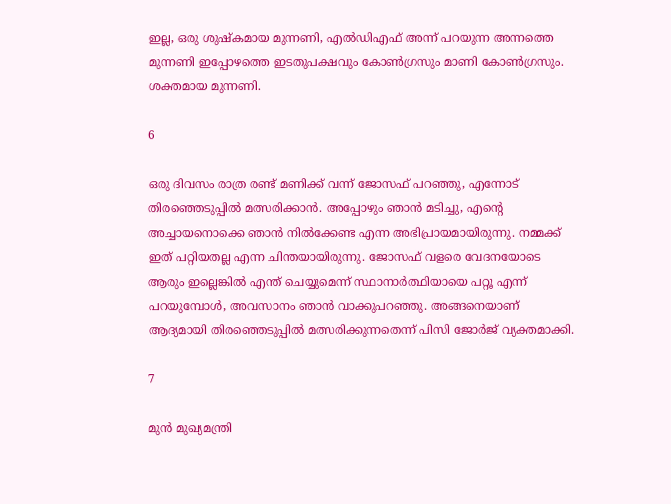ഇല്ല, ഒരു ശുഷ്‌കമായ മുന്നണി, എല്‍ഡിഎഫ് അന്ന് പറയുന്ന അന്നത്തെ മുന്നണി ഇപ്പോഴത്തെ ഇടതുപക്ഷവും കോണ്‍ഗ്രസും മാണി കോണ്‍ഗ്രസും. ശക്തമായ മുന്നണി.

6

ഒരു ദിവസം രാത്ര രണ്ട് മണിക്ക് വന്ന് ജോസഫ് പറഞ്ഞു, എന്നോട് തിരഞ്ഞെടുപ്പില്‍ മത്സരിക്കാന്‍. അപ്പോഴും ഞാന്‍ മടിച്ചു, എന്റെ അച്ചായനൊക്കെ ഞാന്‍ നില്‍ക്കേണ്ട എന്ന അഭിപ്രായമായിരുന്നു. നമ്മക്ക് ഇത് പറ്റിയതല്ല എന്ന ചിന്തയായിരുന്നു. ജോസഫ് വളരെ വേദനയോടെ ആരും ഇല്ലെങ്കില്‍ എന്ത് ചെയ്യുമെന്ന് സ്ഥാനാര്‍ത്ഥിയായെ പറ്റൂ എന്ന് പറയുമ്പോള്‍, അവസാനം ഞാന്‍ വാക്കുപറഞ്ഞു. അങ്ങനെയാണ് ആദ്യമായി തിരഞ്ഞെടുപ്പില്‍ മത്സരിക്കുന്നതെന്ന് പിസി ജോര്‍ജ് വ്യക്തമാക്കി.

7

മുന്‍ മുഖ്യമന്ത്രി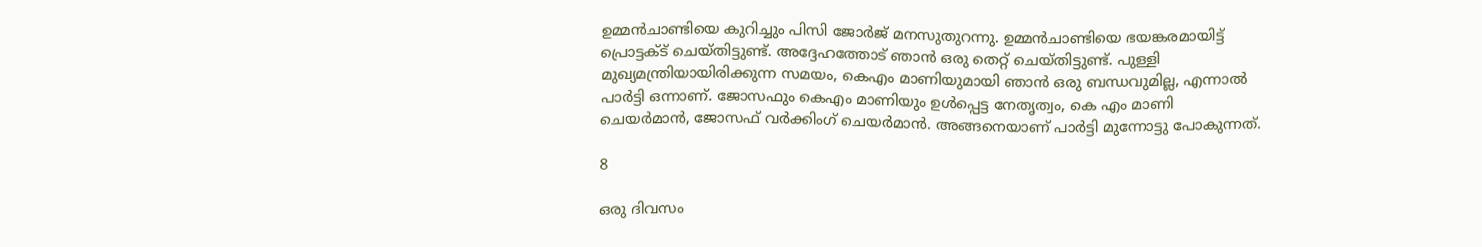ഉമ്മന്‍ചാണ്ടിയെ കുറിച്ചും പിസി ജോര്‍ജ് മനസുതുറന്നു. ഉമ്മന്‍ചാണ്ടിയെ ഭയങ്കരമായിട്ട് പ്രൊട്ടക്ട് ചെയ്തിട്ടുണ്ട്. അദ്ദേഹത്തോട് ഞാന്‍ ഒരു തെറ്റ് ചെയ്തിട്ടുണ്ട്. പുള്ളി മുഖ്യമന്ത്രിയായിരിക്കുന്ന സമയം, കെഎം മാണിയുമായി ഞാന്‍ ഒരു ബന്ധവുമില്ല, എന്നാല്‍ പാര്‍ട്ടി ഒന്നാണ്. ജോസഫും കെഎം മാണിയും ഉള്‍പ്പെട്ട നേതൃത്വം, കെ എം മാണി ചെയര്‍മാന്‍, ജോസഫ് വര്‍ക്കിംഗ് ചെയര്‍മാന്‍. അങ്ങനെയാണ് പാര്‍ട്ടി മുന്നോട്ടു പോകുന്നത്.

8

ഒരു ദിവസം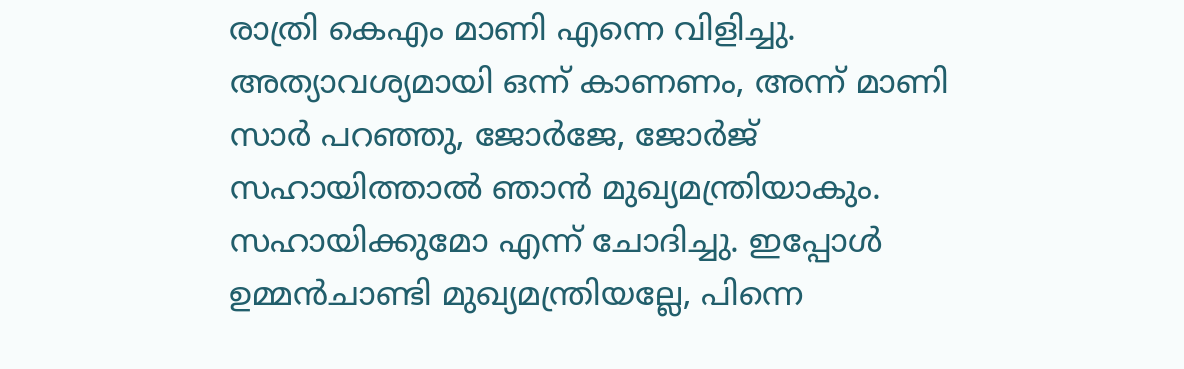രാത്രി കെഎം മാണി എന്നെ വിളിച്ചു. അത്യാവശ്യമായി ഒന്ന് കാണണം, അന്ന് മാണി സാര്‍ പറഞ്ഞു, ജോര്‍ജേ, ജോര്‍ജ് സഹായിത്താല്‍ ഞാന്‍ മുഖ്യമന്ത്രിയാകും. സഹായിക്കുമോ എന്ന് ചോദിച്ചു. ഇപ്പോള്‍ ഉമ്മന്‍ചാണ്ടി മുഖ്യമന്ത്രിയല്ലേ, പിന്നെ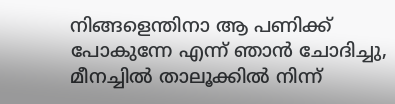നിങ്ങളെന്തിനാ ആ പണിക്ക് പോകുന്നേ എന്ന് ഞാന്‍ ചോദിച്ചു, മീനച്ചില്‍ താലൂക്കില്‍ നിന്ന്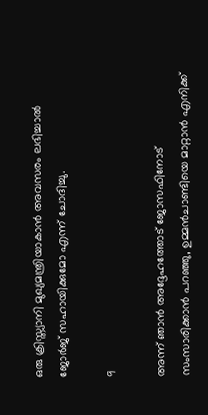ഒരു ക്രിസ്ത്യാനി മുഖ്യമന്ത്രിയാകാന്‍ അവസരം ലഭിച്ചാല്‍ ജോര്‍ജ് സഹായിക്കുമോ എന്ന് ചോദിച്ചു.

9

അന്ന് ഞാന്‍ അദ്ദേഹത്തോട് ജോസഫിനോട് സംസാരിക്കാന്‍ പറഞ്ഞു, ഉമ്മന്‍ചാണ്ടിയെ മാറ്റാന്‍ എനിക്ക്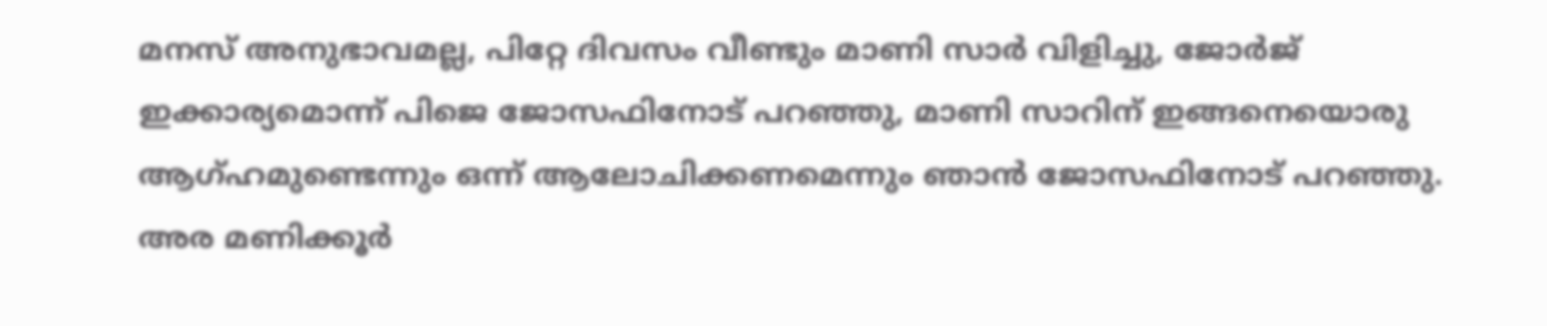മനസ് അനുഭാവമല്ല, പിറ്റേ ദിവസം വീണ്ടും മാണി സാര്‍ വിളിച്ചു, ജോര്‍ജ് ഇക്കാര്യമൊന്ന് പിജെ ജോസഫിനോട് പറഞ്ഞു, മാണി സാറിന് ഇങ്ങനെയൊരു ആഗ്ഹമുണ്ടെന്നും ഒന്ന് ആലോചിക്കണമെന്നും ഞാന്‍ ജോസഫിനോട് പറഞ്ഞു. അര മണിക്കൂര്‍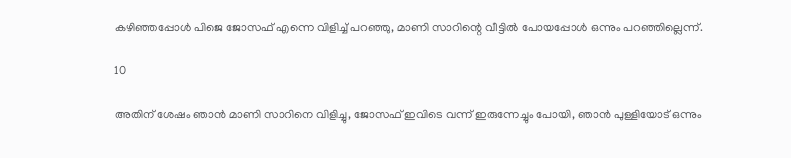കഴിഞ്ഞപ്പോള്‍ പിജെ ജോസഫ് എന്നെ വിളിച്ച് പറഞ്ഞു, മാണി സാറിന്റെ വീട്ടില്‍ പോയപ്പോള്‍ ഒന്നും പറഞ്ഞില്ലെന്ന്.

10

അതിന് ശേഷം ഞാന്‍ മാണി സാറിനെ വിളിച്ചു, ജോസഫ് ഇവിടെ വന്ന് ഇരുന്നേച്ചും പോയി, ഞാന്‍ പുള്ളിയോട് ഒന്നും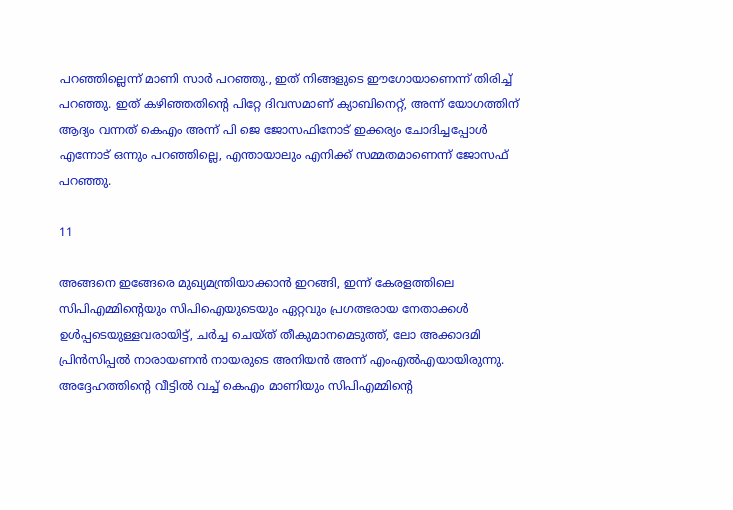പറഞ്ഞില്ലെന്ന് മാണി സാര്‍ പറഞ്ഞു., ഇത് നിങ്ങളുടെ ഈഗോയാണെന്ന് തിരിച്ച് പറഞ്ഞു. ഇത് കഴിഞ്ഞതിന്റെ പിറ്റേ ദിവസമാണ് ക്യാബിനെറ്റ്, അന്ന് യോഗത്തിന് ആദ്യം വന്നത് കെഎം അന്ന് പി ജെ ജോസഫിനോട് ഇക്കര്യം ചോദിച്ചപ്പോള്‍ എന്നോട് ഒന്നും പറഞ്ഞില്ലെ, എന്തായാലും എനിക്ക് സമ്മതമാണെന്ന് ജോസഫ് പറഞ്ഞു.

11

അങ്ങനെ ഇങ്ങേരെ മുഖ്യമന്ത്രിയാക്കാന്‍ ഇറങ്ങി, ഇന്ന് കേരളത്തിലെ സിപിഎമ്മിന്റെയും സിപിഐയുടെയും ഏറ്റവും പ്രഗത്ഭരായ നേതാക്കള്‍ ഉള്‍പ്പടെയുള്ളവരായിട്ട്, ചര്‍ച്ച ചെയ്ത് തീകുമാനമെടുത്ത്, ലോ അക്കാദമി പ്രിന്‍സിപ്പല്‍ നാരായണന്‍ നായരുടെ അനിയന്‍ അന്ന് എംഎല്‍എയായിരുന്നു. അദ്ദേഹത്തിന്റെ വീട്ടില്‍ വച്ച് കെഎം മാണിയും സിപിഎമ്മിന്റെ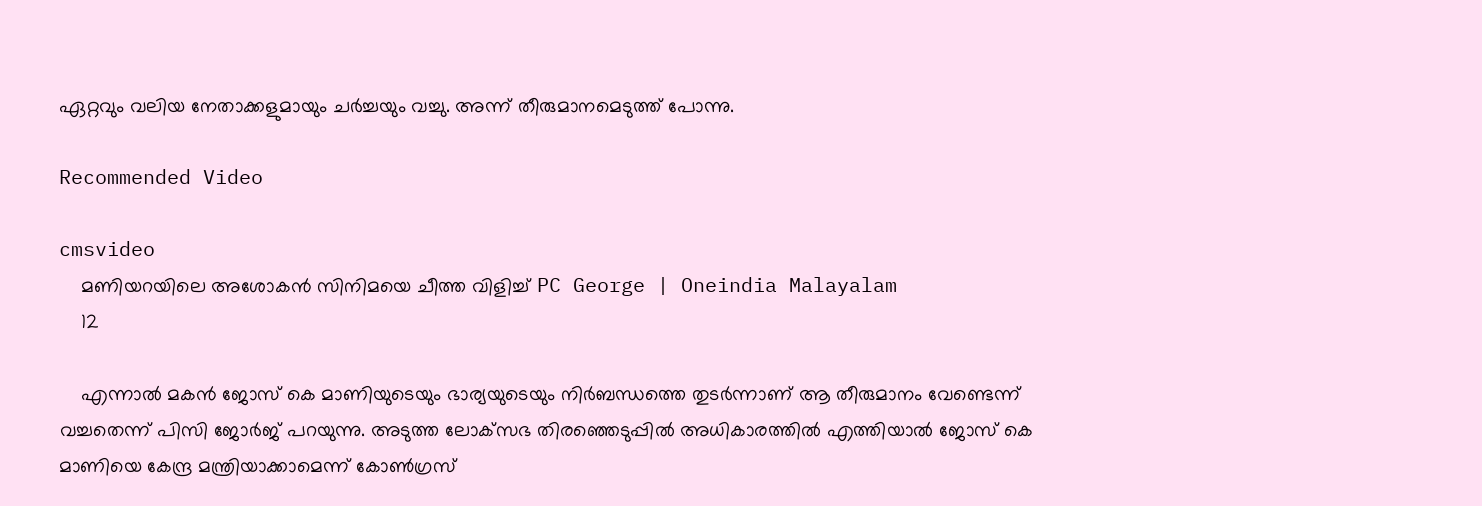ഏറ്റവും വലിയ നേതാക്കളുമായും ചര്‍ച്ചയും വച്ചു. അന്ന് തീരുമാനമെടുത്ത് പോന്നു.

Recommended Video

cmsvideo
    മണിയറയിലെ അശോകന്‍ സിനിമയെ ചീത്ത വിളിച്ച് PC George | Oneindia Malayalam
    12

    എന്നാല്‍ മകന്‍ ജോസ് കെ മാണിയുടെയും ഭാര്യയുടെയും നിര്‍ബന്ധത്തെ തുടര്‍ന്നാണ് ആ തീരുമാനം വേണ്ടെന്ന് വച്ചതെന്ന് പിസി ജോര്‍ജ് പറയുന്നു. അടുത്ത ലോക്‌സഭ തിരഞ്ഞെടുപ്പില്‍ അധികാരത്തില്‍ എത്തിയാല്‍ ജോസ് കെ മാണിയെ കേന്ദ്ര മന്ത്രിയാക്കാമെന്ന് കോണ്‍ഗ്രസ്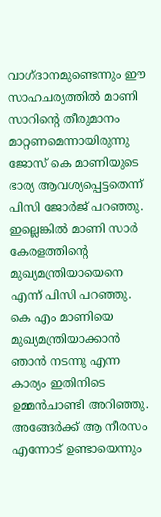വാഗ്ദാനമുണ്ടെന്നും ഈ സാഹചര്യത്തില്‍ മാണി സാറിന്റെ തീരുമാനം മാറ്റണമെന്നായിരുന്നു ജോസ് കെ മാണിയുടെ ഭാര്യ ആവശ്യപ്പെട്ടതെന്ന് പിസി ജോര്‍ജ് പറഞ്ഞു. ഇല്ലെങ്കില്‍ മാണി സാര്‍ കേരളത്തിന്റെ മുഖ്യമന്ത്രിയായെനെ എന്ന് പിസി പറഞ്ഞു. കെ എം മാണിയെ മുഖ്യമന്ത്രിയാക്കാന്‍ ഞാന്‍ നടന്നു എന്ന കാര്യം ഇതിനിടെ ഉമ്മന്‍ചാണ്ടി അറിഞ്ഞു. അങ്ങേര്‍ക്ക് ആ നീരസം എന്നോട് ഉണ്ടായെന്നും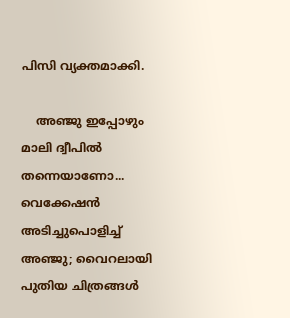പിസി വ്യക്തമാക്കി.

    അഞ്ജു ഇപ്പോഴും മാലി ദ്വീപില്‍ തന്നെയാണോ... വെക്കേഷന്‍ അടിച്ചുപൊളിച്ച് അഞ്ജു; വൈറലായി പുതിയ ചിത്രങ്ങള്‍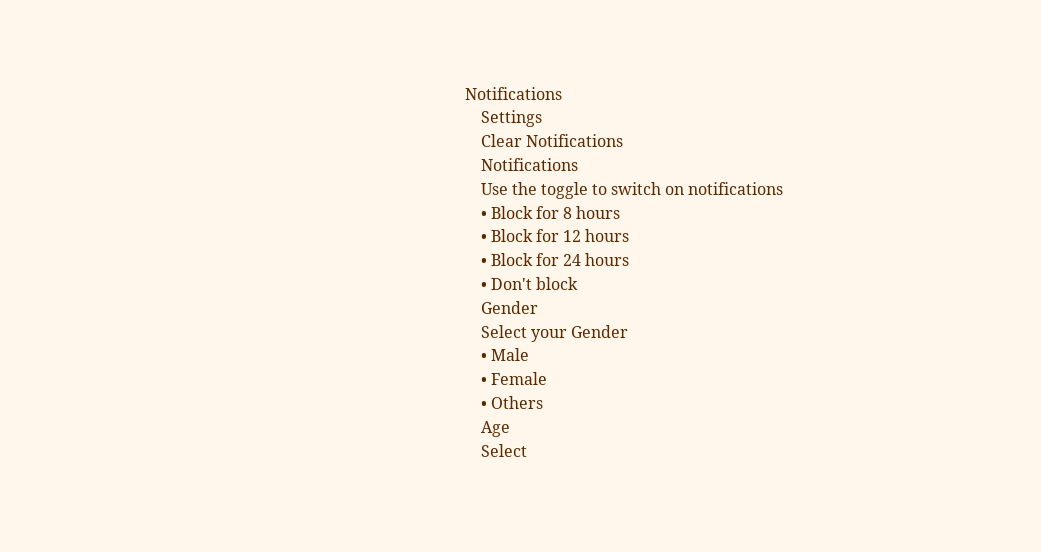Notifications
    Settings
    Clear Notifications
    Notifications
    Use the toggle to switch on notifications
    • Block for 8 hours
    • Block for 12 hours
    • Block for 24 hours
    • Don't block
    Gender
    Select your Gender
    • Male
    • Female
    • Others
    Age
    Select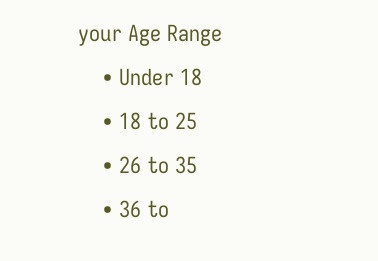your Age Range
    • Under 18
    • 18 to 25
    • 26 to 35
    • 36 to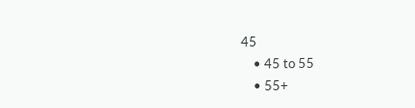45
    • 45 to 55
    • 55+